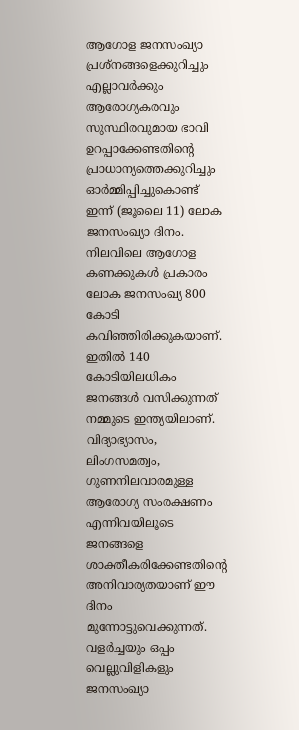ആഗോള ജനസംഖ്യാ പ്രശ്നങ്ങളെക്കുറിച്ചും എല്ലാവർക്കും ആരോഗ്യകരവും സുസ്ഥിരവുമായ ഭാവി ഉറപ്പാക്കേണ്ടതിന്റെ പ്രാധാന്യത്തെക്കുറിച്ചും ഓർമ്മിപ്പിച്ചുകൊണ്ട് ഇന്ന് (ജൂലൈ 11) ലോക ജനസംഖ്യാ ദിനം. നിലവിലെ ആഗോള കണക്കുകൾ പ്രകാരം ലോക ജനസംഖ്യ 800 കോടി കവിഞ്ഞിരിക്കുകയാണ്. ഇതിൽ 140 കോടിയിലധികം ജനങ്ങൾ വസിക്കുന്നത് നമ്മുടെ ഇന്ത്യയിലാണ്.
വിദ്യാഭ്യാസം, ലിംഗസമത്വം, ഗുണനിലവാരമുള്ള ആരോഗ്യ സംരക്ഷണം എന്നിവയിലൂടെ ജനങ്ങളെ ശാക്തീകരിക്കേണ്ടതിന്റെ അനിവാര്യതയാണ് ഈ ദിനം മുന്നോട്ടുവെക്കുന്നത്.
വളർച്ചയും ഒപ്പം വെല്ലുവിളികളും
ജനസംഖ്യാ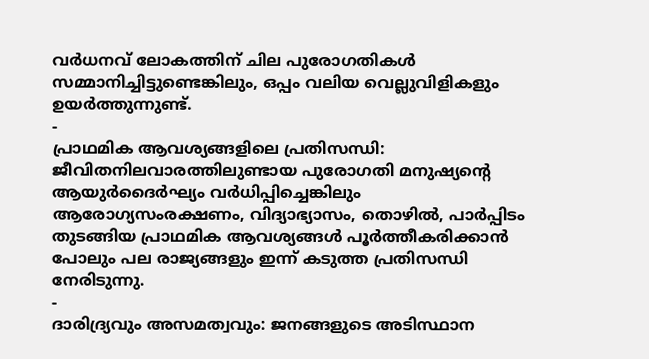വർധനവ് ലോകത്തിന് ചില പുരോഗതികൾ സമ്മാനിച്ചിട്ടുണ്ടെങ്കിലും, ഒപ്പം വലിയ വെല്ലുവിളികളും ഉയർത്തുന്നുണ്ട്.
-
പ്രാഥമിക ആവശ്യങ്ങളിലെ പ്രതിസന്ധി: ജീവിതനിലവാരത്തിലുണ്ടായ പുരോഗതി മനുഷ്യന്റെ ആയുർദൈർഘ്യം വർധിപ്പിച്ചെങ്കിലും ആരോഗ്യസംരക്ഷണം, വിദ്യാഭ്യാസം, തൊഴിൽ, പാർപ്പിടം തുടങ്ങിയ പ്രാഥമിക ആവശ്യങ്ങൾ പൂർത്തീകരിക്കാൻ പോലും പല രാജ്യങ്ങളും ഇന്ന് കടുത്ത പ്രതിസന്ധി നേരിടുന്നു.
-
ദാരിദ്ര്യവും അസമത്വവും: ജനങ്ങളുടെ അടിസ്ഥാന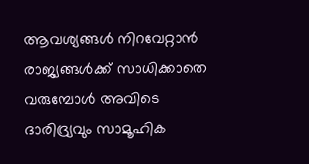ആവശ്യങ്ങൾ നിറവേറ്റാൻ രാജ്യങ്ങൾക്ക് സാധിക്കാതെ വരുമ്പോൾ അവിടെ ദാരിദ്ര്യവും സാമൂഹിക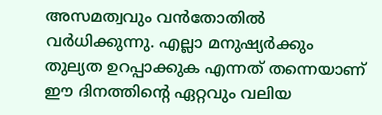അസമത്വവും വൻതോതിൽ വർധിക്കുന്നു. എല്ലാ മനുഷ്യർക്കും തുല്യത ഉറപ്പാക്കുക എന്നത് തന്നെയാണ് ഈ ദിനത്തിന്റെ ഏറ്റവും വലിയ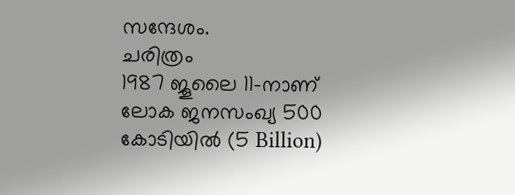സന്ദേശം.
ചരിത്രം
1987 ജൂലൈ 11-നാണ് ലോക ജനസംഖ്യ 500 കോടിയിൽ (5 Billion)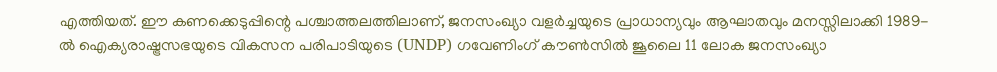എത്തിയത്. ഈ കണക്കെടുപ്പിന്റെ പശ്ചാത്തലത്തിലാണ്, ജനസംഖ്യാ വളർച്ചയുടെ പ്രാധാന്യവും ആഘാതവും മനസ്സിലാക്കി 1989-ൽ ഐക്യരാഷ്ട്രസഭയുടെ വികസന പരിപാടിയുടെ (UNDP) ഗവേണിംഗ് കൗൺസിൽ ജൂലൈ 11 ലോക ജനസംഖ്യാ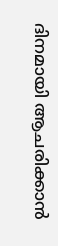ദിനമായി ആചരിക്കാൻ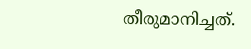തീരുമാനിച്ചത്.